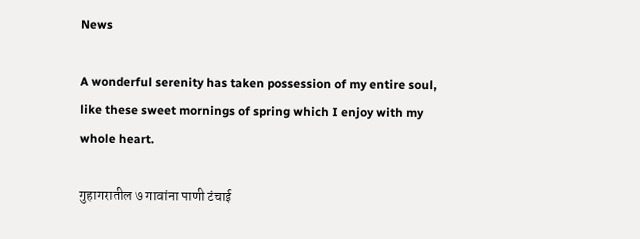News

A wonderful serenity has taken possession of my entire soul, like these sweet mornings of spring which I enjoy with my whole heart.

गुहागरातील ७ गावांना पाणी टंचाई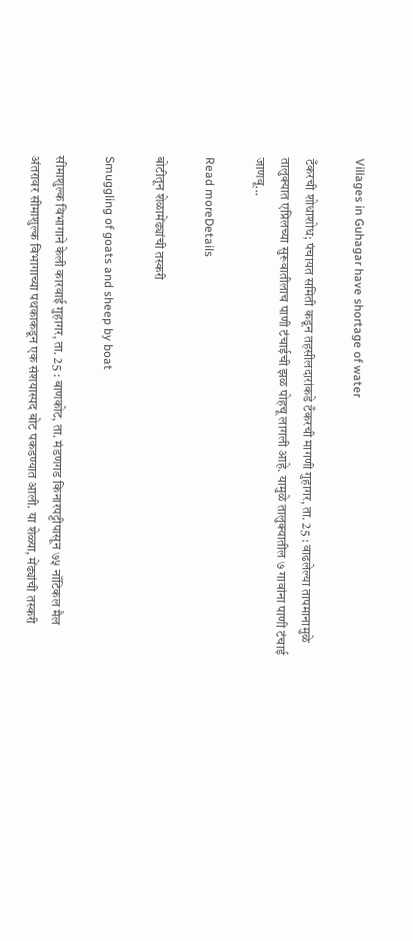Villages in Guhagar have shortage of water

टँकरची शोधाशोध; पंचायत समिती कडून तहसीलदारांकडे टँकरची मागणी गुहागर, ता. 25 : वाढलेल्या तापमानामुळे तालुक्यात एप्रिलच्या सुरूवातीलाच पाणी टंचाईची झळ पोहचू लागली आहे. यामुळे तालुक्यातील ७ गावांना पाणी टंचाई जाणवू...

Read moreDetails

बोटीतून शेळामेंढ्यांची तस्करी

Smuggling of goats and sheep by boat

सीमाशुल्क विभागाने केली कारवाई गुहागर, ता. 25 : बाणकोट, ता. मंडणगड किनारपट्टीपासून ७५ नॉटिकल मैल अंतरावर सीमाशुल्क विभागाच्या पथकाकडून एक संशयास्पद बोट पकडण्यात आली. या शेळ्या, मेंढ्यांची तस्करी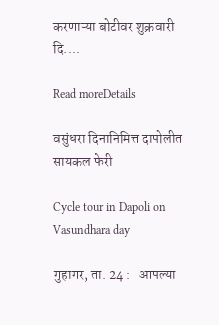करणाऱ्या बोटीवर शुक्रवारी दि....

Read moreDetails

वसुंधरा दिनानिमित्त दापोलीत सायकल फेरी

Cycle tour in Dapoli on Vasundhara day

गुहागर, ता. 24 :   आपल्या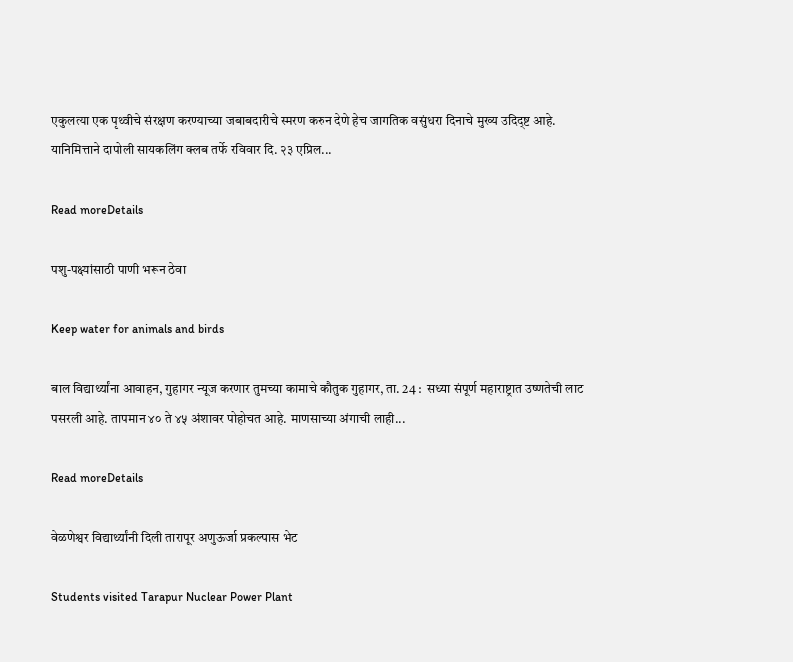एकुलत्या एक पृथ्वीचे संरक्षण करण्याच्या जबाबदारीचे स्मरण करुन देणे हेच जागतिक वसुंधरा दिनाचे मुख्य उदिद्ष्ट आहे. यानिमित्ताने दापोली सायकलिंग क्लब तर्फे रविवार दि. २३ एप्रिल...

Read moreDetails

पशु-पक्ष्यांसाठी पाणी भरून ठेवा

Keep water for animals and birds

बाल विद्यार्थ्यांना आवाहन, गुहागर न्यूज करणार तुमच्या कामाचे कौतुक गुहागर, ता. 24 :  सध्या संपूर्ण महाराष्ट्रात उष्णतेची लाट पसरली आहे. तापमान ४० ते ४५ अंशावर पोहोचत आहे. माणसाच्या अंगाची लाही...

Read moreDetails

वेळणेश्वर विद्यार्थ्यांनी दिली तारापूर अणुऊर्जा प्रकल्पास भेट

Students visited Tarapur Nuclear Power Plant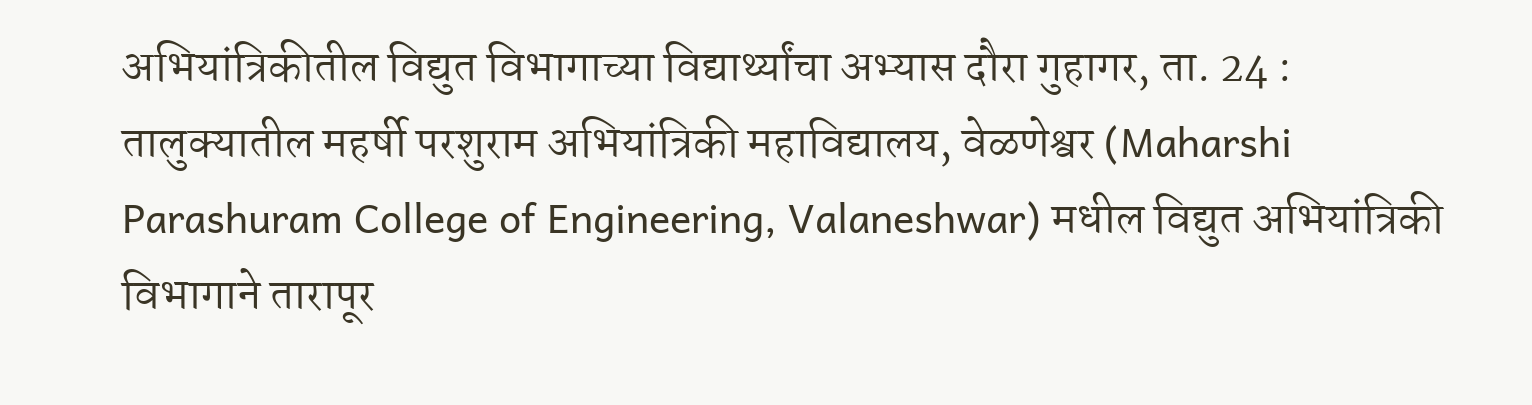अभियांत्रिकीतील विद्युत विभागाच्या विद्यार्थ्यांचा अभ्यास दौरा गुहागर, ता. 24 :  तालुक्यातील महर्षी परशुराम अभियांत्रिकी महाविद्यालय, वेळणेश्वर (Maharshi Parashuram College of Engineering, Valaneshwar) मधील विद्युत अभियांत्रिकी विभागाने तारापूर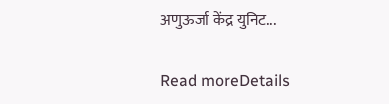अणुऊर्जा केंद्र युनिट...

Read moreDetails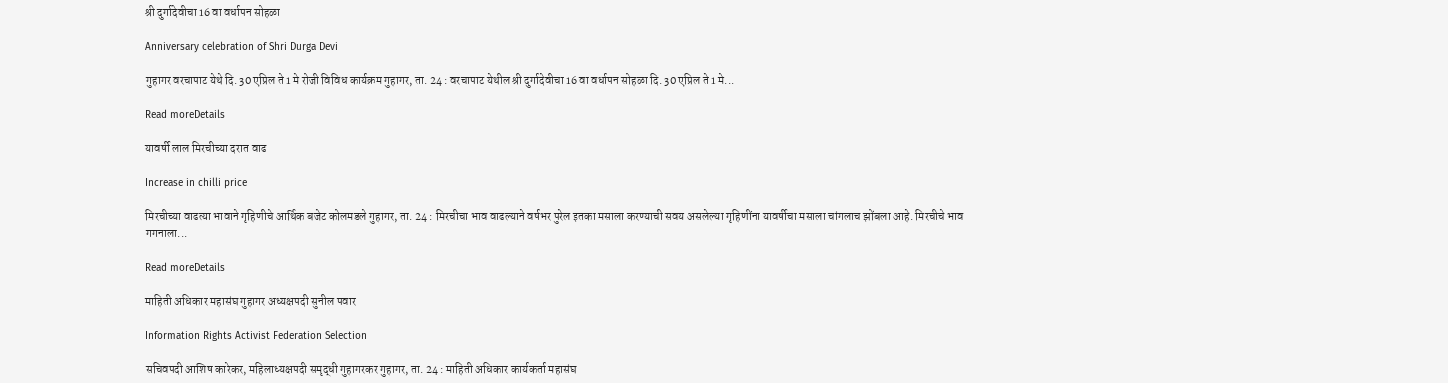श्री दुर्गादेवीचा 16 वा वर्धापन सोहळा

Anniversary celebration of Shri Durga Devi

गुहागर वरचापाट येथे दि. 30 एप्रिल ते 1 मे रोजी विविध कार्यक्रम गुहागर, ता. 24 : वरचापाट येथील श्री दुर्गादेवीचा 16 वा वर्धापन सोहळा दि. 30 एप्रिल ते 1 मे...

Read moreDetails

यावर्षी लाल मिरचीच्या दरात वाढ

Increase in chilli price

मिरचीच्या वाढत्या भावाने गृहिणीचे आर्थिक बजेट कोलमडले गुहागर, ता. 24 : मिरचीचा भाव वाढल्याने वर्षभर पुरेल इतका मसाला करण्याची सवय असलेल्या गृहिणींना यावर्षीचा मसाला चांगलाच झोंबला आहे. मिरचीचे भाव गगनाला...

Read moreDetails

माहिती अधिकार महासंघ गुहागर अध्यक्षपदी सुनील पवार

Information Rights Activist Federation Selection

सचिवपदी आशिष कारेकर, महिलाध्यक्षपदी समृद्धी गुहागरकर गुहागर, ता. 24 : माहिती अधिकार कार्यकर्ता महासंघ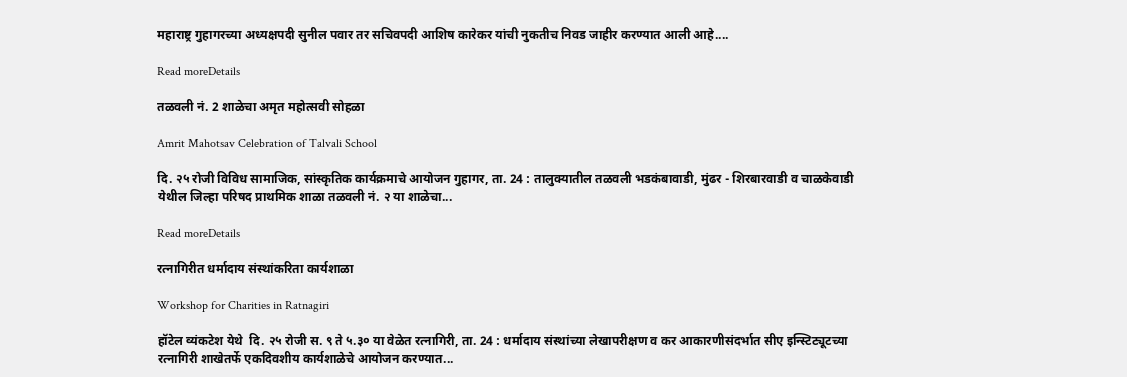महाराष्ट्र गुहागरच्या अध्यक्षपदी सुनील पवार तर सचिवपदी आशिष कारेकर यांची नुकतीच निवड जाहीर करण्यात आली आहे....

Read moreDetails

तळवली नं. 2 शाळेचा अमृत महोत्सवी सोहळा

Amrit Mahotsav Celebration of Talvali School

दि. २५ रोजी विविध सामाजिक, सांस्कृतिक कार्यक्रमाचे आयोजन गुहागर, ता. 24 : तालुक्यातील तळवली भडकंबावाडी, मुंढर - शिरबारवाडी व चाळकेवाडी येथील जिल्हा परिषद प्राथमिक शाळा तळवली नं. २ या शाळेचा...

Read moreDetails

रत्नागिरीत धर्मादाय संस्थांकरिता कार्यशाळा

Workshop for Charities in Ratnagiri

हॉटेल व्यंकटेश येथे  दि. २५ रोजी स. ९ ते ५.३० या वेळेत रत्नागिरी, ता. 24 : धर्मादाय संस्थांच्या लेखापरीक्षण व कर आकारणीसंदर्भात सीए इन्स्टिट्यूटच्या रत्नागिरी शाखेतर्फे एकदिवशीय कार्यशाळेचे आयोजन करण्यात...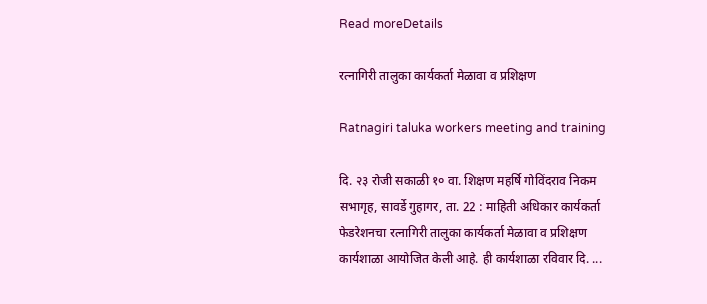Read moreDetails

रत्नागिरी तालुका कार्यकर्ता मेळावा व प्रशिक्षण

Ratnagiri taluka workers meeting and training

दि. २३ रोजी सकाळी १० वा. शिक्षण महर्षि गोविंदराव निकम सभागृह, सावर्डे गुहागर, ता. 22 : माहिती अधिकार कार्यकर्ता फेडरेशनचा रत्नागिरी तालुका कार्यकर्ता मेळावा व प्रशिक्षण कार्यशाळा आयोजित केली आहे. ही कार्यशाळा रविवार दि. ...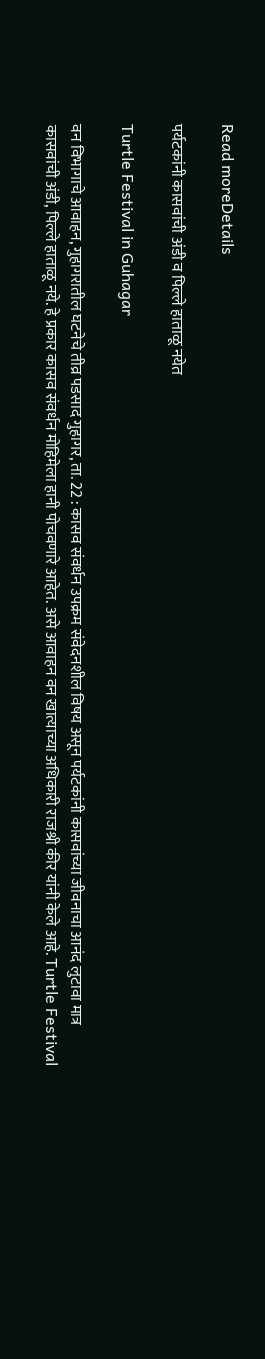Read moreDetails

पर्यटकांनी कासवांची अंडी व पिल्ले हाताळू नयेत

Turtle Festival in Guhagar

वन विभागाचे आवाहन, गुहागरातील घटनेचे तीव्र पडसाद गुहागर, ता. 22 : कासव संवर्धन उपक्रम संवेदनशील विषय असून पर्यटकांनी कासवांच्या जीवनाचा आनंद लुटावा मात्र कासवांची अंडी, पिल्ले हाताळू नये. हे प्रकार कासव संवर्धन मोहिमेला हानी पोचवणारे आहेत. असे आवाहन वन खात्याच्या अधिकारी राजश्री कीर यांनी केले आहे. Turtle Festival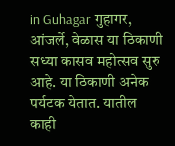in Guhagar गुहागर, आंजर्ले, वेळास या ठिकाणी सध्या कासव महोत्सव सुरु आहे. या ठिकाणी अनेक पर्यटक येतात. यातील काही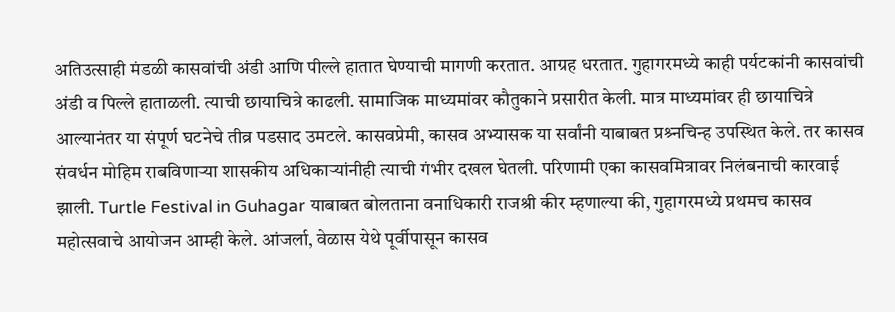अतिउत्साही मंडळी कासवांची अंडी आणि पील्ले हातात घेण्याची मागणी करतात. आग्रह धरतात. गुहागरमध्ये काही पर्यटकांनी कासवांची अंडी व पिल्ले हाताळली. त्याची छायाचित्रे काढली. सामाजिक माध्यमांवर कौतुकाने प्रसारीत केली. मात्र माध्यमांवर ही छायाचित्रे आल्यानंतर या संपूर्ण घटनेचे तीव्र पडसाद उमटले. कासवप्रेमी, कासव अभ्यासक या सर्वांनी याबाबत प्रश्र्नचिन्ह उपस्थित केले. तर कासव संवर्धन मोहिम राबविणाऱ्या शासकीय अधिकाऱ्यांनीही त्याची गंभीर दखल घेतली. परिणामी एका कासवमित्रावर निलंबनाची कारवाई झाली. Turtle Festival in Guhagar याबाबत बोलताना वनाधिकारी राजश्री कीर म्हणाल्या की, गुहागरमध्ये प्रथमच कासव महोत्सवाचे आयोजन आम्ही केले. आंजर्ला, वेळास येथे पूर्वीपासून कासव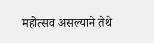महोत्सव असल्याने तेथे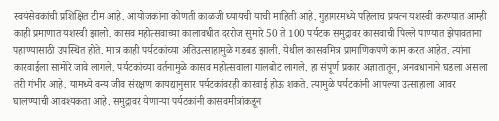स्वयंसेवकांची प्रशिक्षित टीम आहे. आयोजकांना कोणती काळजी घ्यायची याची माहिती आहे. गुहागरमध्ये पहिलाच प्रयत्न यशस्वी करण्यात आम्ही काही प्रमाणात यशस्वी झालो. कासव महोत्सवाच्या कालावधीत दररोज सुमारे 50 ते 100 पर्यटक समुद्रावर कासवाची पिल्ले पाण्यात झेपावताना पहाण्यासाठी उपस्थित होते. मात्र काही पर्यटकांच्या अतिउत्साहामुळे गडबड झाली. येथील कासवमित्र प्रामाणिकपणे काम करत आहेत. त्यांना कारवाईला सामोरे जावे लागले. पर्यटकांच्या वर्तनामुळे कासव महोत्सवाला गालबोट लागले. हा संपूर्ण प्रकार अज्ञातातून, अनवधानाने घडला असला तरी गंभीर आहे. यामध्ये वन्य जीव संरक्षण कायद्यानुसार पर्यटकांवरही कारवाई होऊ शकते. त्यामुळे पर्यटकांनी आपल्या उत्साहाला आवर घालण्याची आवश्यकता आहे. समुद्रावर येणाऱ्या पर्यटकांनी कासवमीत्रांकडून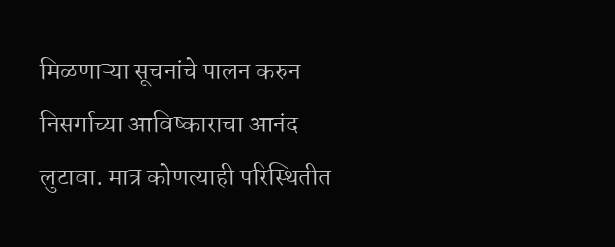मिळणाऱ्या सूचनांचे पालन करुन निसर्गाच्या आविष्काराचा आनंद लुटावा. मात्र कोणत्याही परिस्थितीत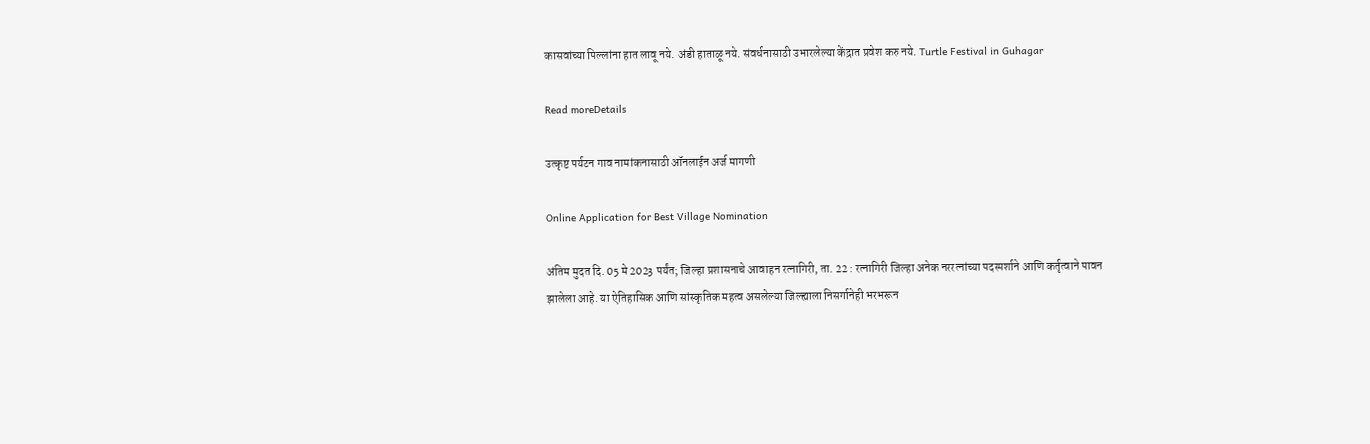कासवांच्या पिल्लांना हात लावू नये. अंडी हाताळू नये. संवर्धनासाठी उभारलेल्या केंद्रात प्रवेश करु नये. Turtle Festival in Guhagar

Read moreDetails

उत्कृष्ट पर्यटन गाव नामांकनासाठी ऑनलाईन अर्ज मागणी

Online Application for Best Village Nomination

अंतिम मुदत दि. 05 मे 2023 पर्यंत; जिल्हा प्रशासनाचे आवाहन रत्नागिरी, ता. 22 : रत्नागिरी जिल्हा अनेक नररत्नांच्या पदस्पर्शाने आणि कर्तृत्वाने पावन झालेला आहे. या ऐतिहासिक आणि सांस्कृतिक महत्व असलेल्या जिल्ह्याला निसर्गानेही भरभरून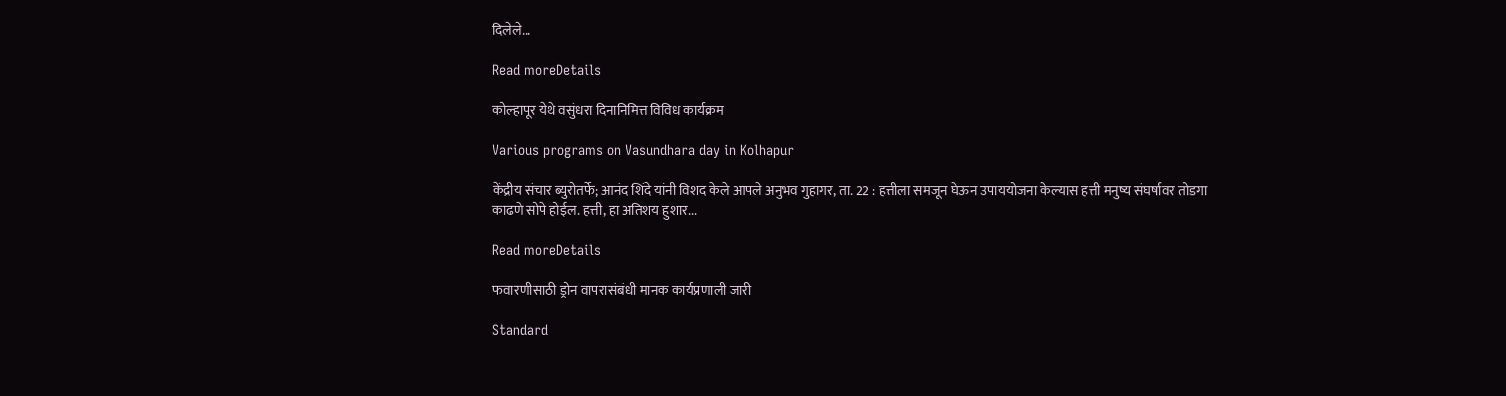दिलेले...

Read moreDetails

कोल्हापूर येथे वसुंधरा दिनानिमित्त विविध कार्यक्रम

Various programs on Vasundhara day in Kolhapur

केंद्रीय संचार ब्युरोतर्फे; आनंद शिंदे यांनी विशद केले आपले अनुभव गुहागर, ता. 22 : हत्तीला समजून घेऊन उपाययोजना केल्यास हत्ती मनुष्य संघर्षावर तोडगा काढणे सोपे होईल. हत्ती, हा अतिशय हुशार...

Read moreDetails

फवारणीसाठी ड्रोन वापरासंबंधी मानक कार्यप्रणाली जारी

Standard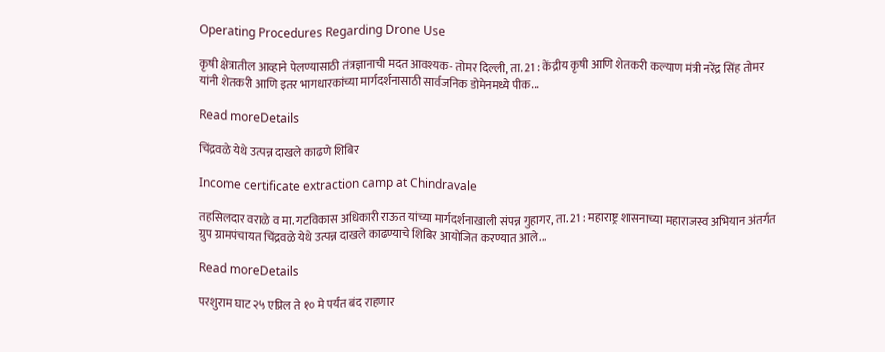Operating Procedures Regarding Drone Use

कृषी क्षेत्रातील आव्हाने पेलण्यासाठी तंत्रज्ञानाची मदत आवश्यक- तोमर दिल्ली, ता. 21 : केंद्रीय कृषी आणि शेतकरी कल्याण मंत्री नरेंद्र सिंह तोमर यांनी शेतकरी आणि इतर भागधारकांच्या मार्गदर्शनासाठी सार्वजनिक डोमेनमध्ये पीक...

Read moreDetails

चिंद्रवळे येथे उत्पन्न दाखले काढणे शिबिर

Income certificate extraction camp at Chindravale

तहसिलदार वराळे व मा. गटविकास अधिकारी राऊत यांच्या मार्गदर्शनाखाली संपन्न गुहागर, ता. 21 : महाराष्ट्र शासनाच्या महाराजस्व अभियान अंतर्गत ग्रुप ग्रामपंचायत चिंद्रवळे येथे उत्पन्न दाखले काढण्याचे शिबिर आयोजित करण्यात आले...

Read moreDetails

परशुराम घाट २५ एप्रिल ते १० मे पर्यंत बंद राहणार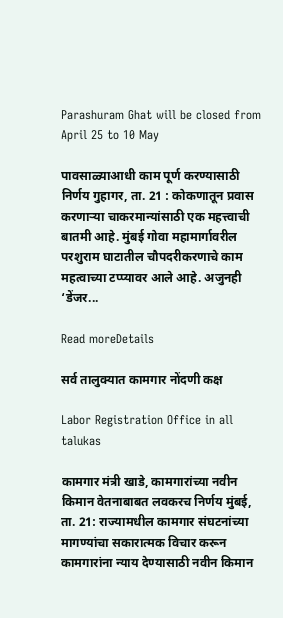Parashuram Ghat will be closed from April 25 to 10 May

पावसाळ्याआधी काम पूर्ण करण्यासाठी निर्णय गुहागर, ता. 21 : कोकणातून प्रवास करणाऱ्या चाकरमान्यांसाठी एक महत्त्वाची बातमी आहे. मुंबई गोवा महामार्गावरील परशुराम घाटातील चौपदरीकरणाचे काम महत्वाच्या टप्प्यावर आले आहे. अजुनही ‘डेंजर...

Read moreDetails

सर्व तालुक्यात कामगार नोंदणी कक्ष

Labor Registration Office in all talukas

कामगार मंत्री खाडे, कामगारांच्या नवीन किमान वेतनाबाबत लवकरच निर्णय मुंबई, ता. 21: राज्यामधील कामगार संघटनांच्या मागण्यांचा सकारात्मक विचार करून कामगारांना न्याय देण्यासाठी नवीन किमान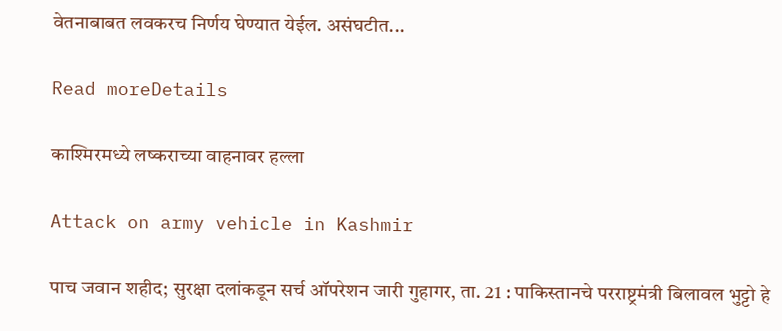वेतनाबाबत लवकरच निर्णय घेण्यात येईल. असंघटीत...

Read moreDetails

काश्मिरमध्ये लष्कराच्या वाहनावर हल्ला

Attack on army vehicle in Kashmir

पाच जवान शहीद; सुरक्षा दलांकडून सर्च ऑपरेशन जारी गुहागर, ता. 21 : पाकिस्तानचे परराष्ट्रमंत्री बिलावल भुट्टो हे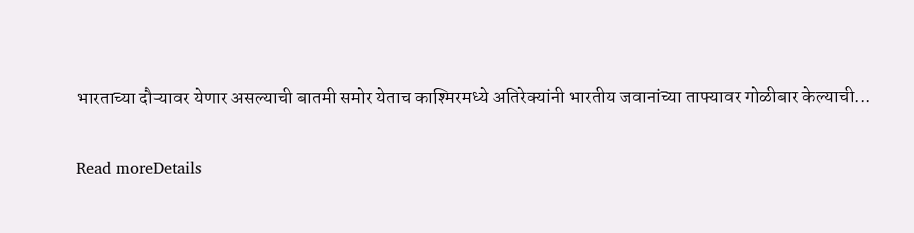भारताच्या दौऱ्यावर येणार असल्याची बातमी समोर येताच काश्मिरमध्ये अतिरेक्यांनी भारतीय जवानांच्या ताफ्यावर गोळीबार केल्याची...

Read moreDetails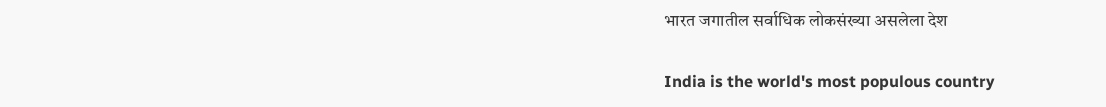भारत जगातील सर्वाधिक लोकसंख्या असलेला देश

India is the world's most populous country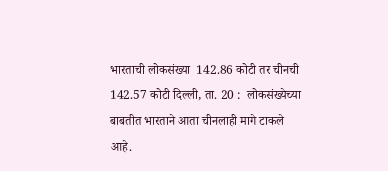भारताची लोकसंख्या  142.86 कोटी तर चीनची 142.57 कोटी दिल्ली, ता. 20 :  लोकसंख्येच्या बाबतीत भारताने आता चीनलाही मागे टाकले आहे.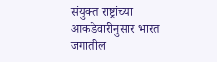संयुक्त राष्ट्रांच्या आकडेवारीनुसार भारत जगातील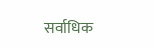सर्वाधिक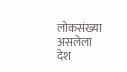लोकसंख्या असलेला देश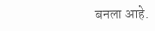बनला आहे.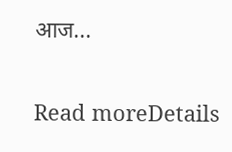आज...

Read moreDetails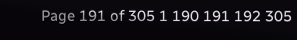Page 191 of 305 1 190 191 192 305